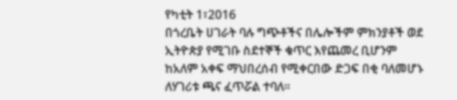የካቲት 1፣2016
በጎረቤት ሀገራት ባሉ ግጭቶችና በሌሎችም ምክንያቶች ወደ ኢትዮጵያ የሚገቡ ስደተኞች ቁጥር እየጨመረ ቢሆንም ከአለም አቀፍ ማህበረሰብ የሚቀርበው ድጋፍ በቂ ባለመሆኑ ለሃገሪቱ ጫና ፈጥሯል ተባለ፡፡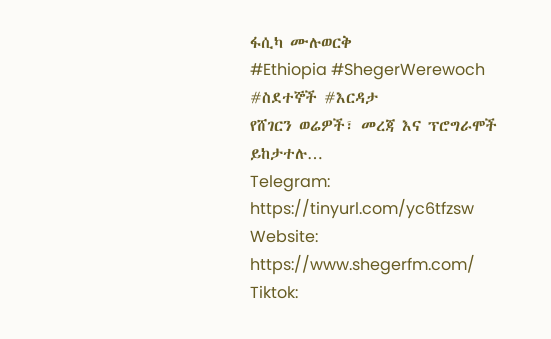ፋሲካ ሙሉወርቅ
#Ethiopia #ShegerWerewoch #ስደተኞች #እርዳታ
የሸገርን ወሬዎች፣ መረጃ እና ፕሮግራሞች ይከታተሉ…
Telegram: https://tinyurl.com/yc6tfzsw
Website: https://www.shegerfm.com/
Tiktok: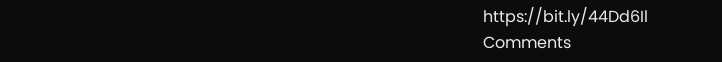https://bit.ly/44Dd6Il
Comments